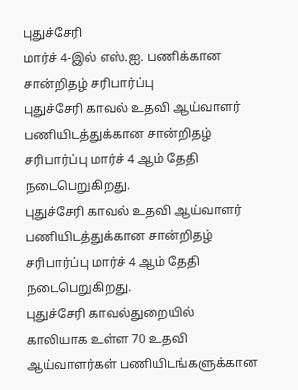புதுச்சேரி
மார்ச் 4-இல் எஸ்.ஐ. பணிக்கான சான்றிதழ் சரிபார்ப்பு
புதுச்சேரி காவல் உதவி ஆய்வாளர் பணியிடத்துக்கான சான்றிதழ் சரிபார்ப்பு மார்ச் 4 ஆம் தேதி நடைபெறுகிறது.
புதுச்சேரி காவல் உதவி ஆய்வாளர் பணியிடத்துக்கான சான்றிதழ் சரிபார்ப்பு மார்ச் 4 ஆம் தேதி நடைபெறுகிறது.
புதுச்சேரி காவல்துறையில் காலியாக உள்ள 70 உதவி ஆய்வாளர்கள் பணியிடங்களுக்கான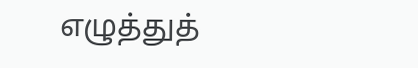எழுத்துத்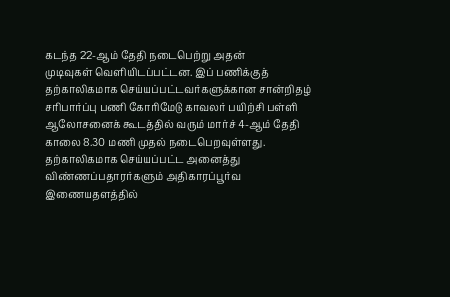கடந்த 22-ஆம் தேதி நடைபெற்று அதன்
முடிவுகள் வெளியிடப்பட்டன. இப் பணிக்குத் தற்காலிகமாக செய்யப்பட்டவர்களுக்கான சான்றிதழ் சரிபார்ப்பு பணி கோரிமேடு காவலர் பயிற்சி பள்ளி ஆலோசனைக் கூடத்தில் வரும் மார்ச் 4-ஆம் தேதி காலை 8.30 மணி முதல் நடைபெறவுள்ளது.
தற்காலிகமாக செய்யப்பட்ட அனைத்து விண்ணப்பதாரர்களும் அதிகாரப்பூர்வ இணையதளத்தில்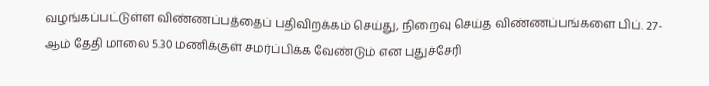வழங்கப்பட்டுள்ள விண்ணப்பத்தைப் பதிவிறக்கம் செய்து, நிறைவு செய்த விண்ணப்பங்களை பிப். 27-ஆம் தேதி மாலை 5.30 மணிக்குள் சமர்ப்பிக்க வேண்டும் என புதுச்சேரி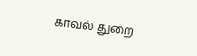காவல் துறை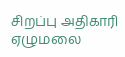சிறப்பு அதிகாரி ஏழுமலை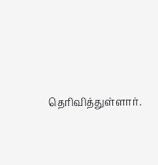தெரிவித்துள்ளார்.